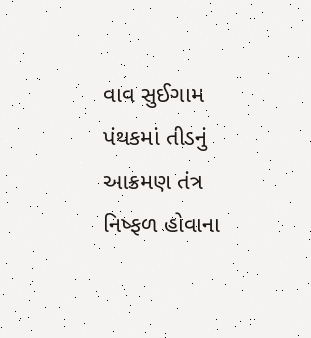વાવ સુઈગામ પંથકમાં તીડનું આક્રમણ તંત્ર નિષ્ફળ હોવાના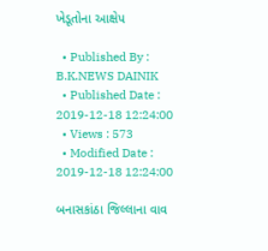ખેડૂતોના આક્ષેપ

  • Published By : B.K.NEWS DAINIK
  • Published Date : 2019-12-18 12:24:00
  • Views : 573
  • Modified Date : 2019-12-18 12:24:00

બનાસકાંઠા જિલ્લાના વાવ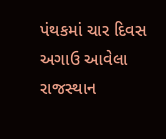પંથકમાં ચાર દિવસ અગાઉ આવેલા રાજસ્થાન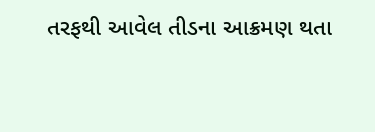તરફથી આવેલ તીડના આક્રમણ થતા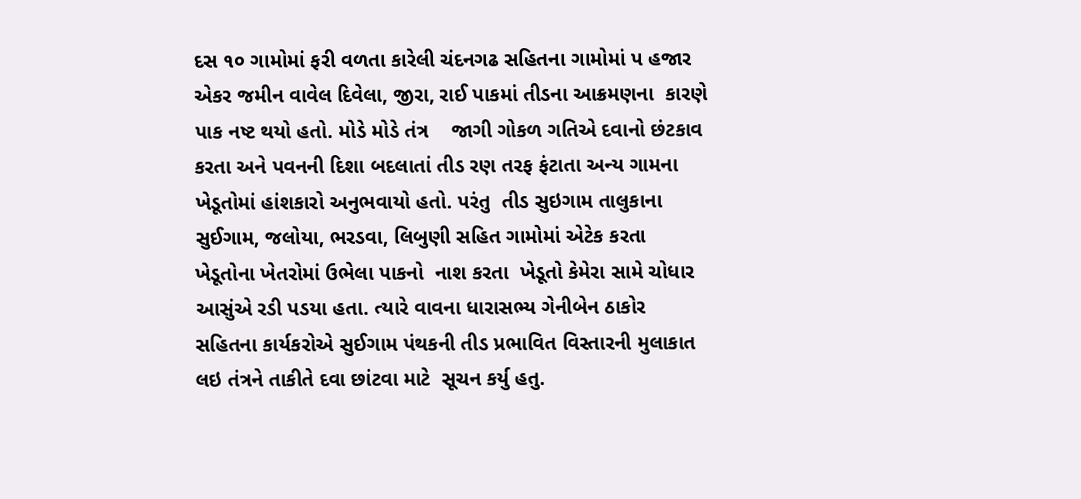દસ ૧૦ ગામોમાં ફરી વળતા કારેલી ચંદનગઢ સહિતના ગામોમાં પ હજાર એકર જમીન વાવેલ દિવેલા, જીરા, રાઈ પાકમાં તીડના આક્રમણના  કારણે પાક નષ્ટ થયો હતો. મોડે મોડે તંત્ર    જાગી ગોકળ ગતિએ દવાનો છંટકાવ કરતા અને પવનની દિશા બદલાતાં તીડ રણ તરફ ફંટાતા અન્ય ગામના ખેડૂતોમાં હાંશકારો અનુભવાયો હતો. પરંતુ  તીડ સુઇગામ તાલુકાના સુઈગામ, જલોયા, ભરડવા, લિબુણી સહિત ગામોમાં એટેક કરતા ખેડૂતોના ખેતરોમાં ઉભેલા પાકનો  નાશ કરતા  ખેડૂતો કેમેરા સામે ચોધાર આસુંએ રડી પડયા હતા. ત્યારે વાવના ધારાસભ્ય ગેનીબેન ઠાકોર સહિતના કાર્યકરોએ સુઈગામ પંથકની તીડ પ્રભાવિત વિસ્તારની મુલાકાત લઇ તંત્રને તાકીતે દવા છાંટવા માટે  સૂચન કર્યુ હતુ.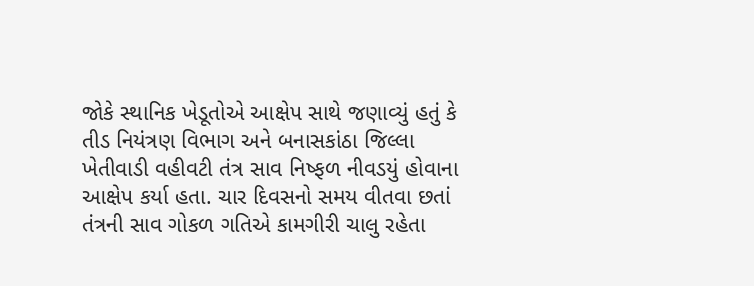જોકે સ્થાનિક ખેડૂતોએ આક્ષેપ સાથે જણાવ્યું હતું કે તીડ નિયંત્રણ વિભાગ અને બનાસકાંઠા જિલ્લા ખેતીવાડી વહીવટી તંત્ર સાવ નિષ્ફળ નીવડયું હોવાના આક્ષેપ કર્યા હતા. ચાર દિવસનો સમય વીતવા છતાં તંત્રની સાવ ગોકળ ગતિએ કામગીરી ચાલુ રહેતા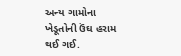અન્ય ગામોના ખેડૂતોની ઉંઘ હરામ થઈ ગઈ.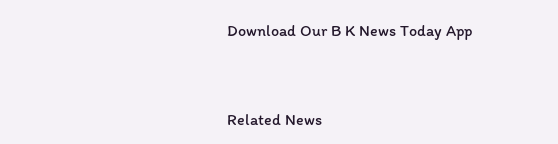Download Our B K News Today App



Related News